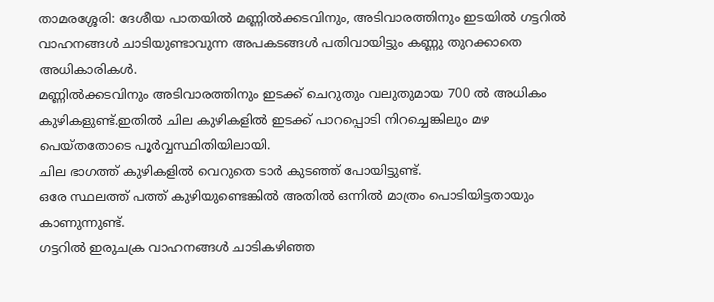താമരശ്ശേരി: ദേശീയ പാതയിൽ മണ്ണിൽക്കടവിനും, അടിവാരത്തിനും ഇടയിൽ ഗട്ടറിൽ വാഹനങ്ങൾ ചാടിയുണ്ടാവുന്ന അപകടങ്ങൾ പതിവായിട്ടും കണ്ണു തുറക്കാതെ അധികാരികൾ.
മണ്ണിൽക്കടവിനും അടിവാരത്തിനും ഇടക്ക് ചെറുതും വലുതുമായ 700 ൽ അധികം കുഴികളുണ്ട്.ഇതിൽ ചില കുഴികളിൽ ഇടക്ക് പാറപ്പൊടി നിറച്ചെങ്കിലും മഴ പെയ്തതോടെ പൂർവ്വസ്ഥിതിയിലായി.
ചില ഭാഗത്ത് കുഴികളിൽ വെറുതെ ടാർ കുടഞ്ഞ് പോയിട്ടുണ്ട്.
ഒരേ സ്ഥലത്ത് പത്ത് കുഴിയുണ്ടെങ്കിൽ അതിൽ ഒന്നിൽ മാത്രം പൊടിയിട്ടതായും കാണുന്നുണ്ട്.
ഗട്ടറിൽ ഇരുചക്ര വാഹനങ്ങൾ ചാടികഴിഞ്ഞ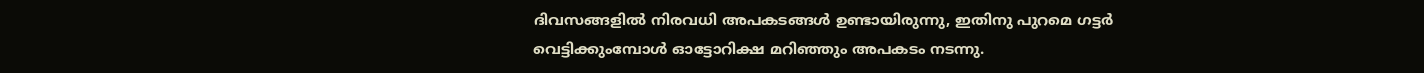ദിവസങ്ങളിൽ നിരവധി അപകടങ്ങൾ ഉണ്ടായിരുന്നു, ഇതിനു പുറമെ ഗട്ടർ വെട്ടിക്കുംമ്പോൾ ഓട്ടോറിക്ഷ മറിഞ്ഞും അപകടം നടന്നു.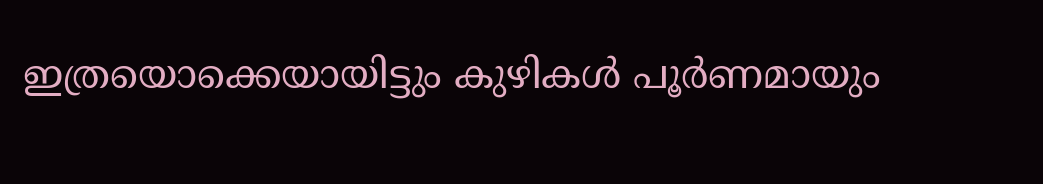ഇത്രയൊക്കെയായിട്ടും കുഴികൾ പൂർണമായും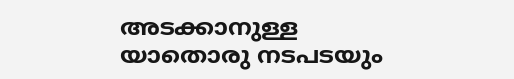അടക്കാനുള്ള യാതൊരു നടപടയും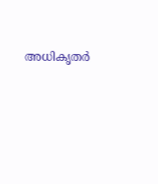അധികൃതർ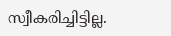സ്വീകരിച്ചിട്ടില്ല.